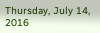Thursday, July 14, 2016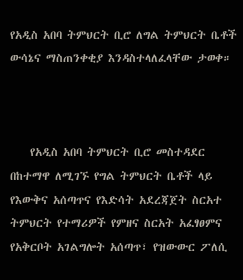የአዲስ አበባ ትምህርት ቢሮ ለግል ትምህርት ቤቶች ውሳኔና ማስጠንቀቂያ እንዳስተላለፈላቸው ታወቀ።



    የአዲስ አበባ ትምህርት ቢሮ መስተዳደር በከተማዋ ለሚገኙ የግል ትምህርት ቤቶች ላይ የእውቅና አሰጣጥና የእድሳት አደረጃጀት ስርአተ ትምህርት የተማሪዎች የምዘና ስርአት አፈፃፀምና የአቅርቦት አገልግሎት አሰጣጥ፣ የዝውውር ፖለሲ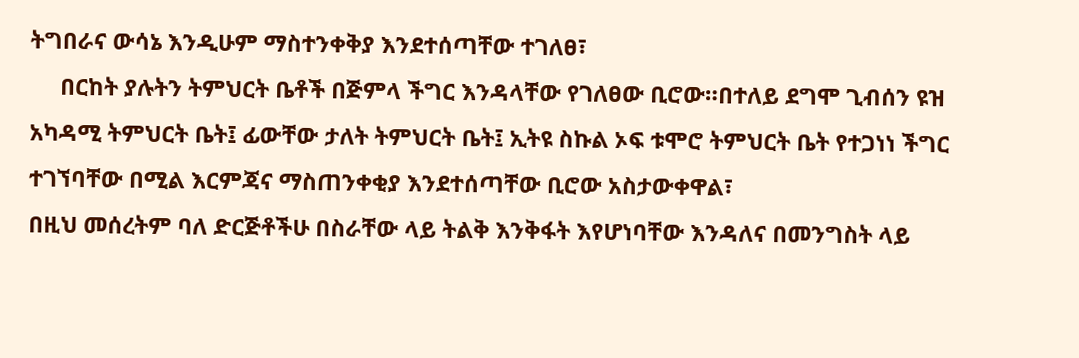ትግበራና ውሳኔ እንዲሁም ማስተንቀቅያ እንደተሰጣቸው ተገለፀ፣
     በርከት ያሉትን ትምህርት ቤቶች በጅምላ ችግር እንዳላቸው የገለፀው ቢሮው።በተለይ ደግሞ ጊብሰን ዩዝ አካዳሚ ትምህርት ቤት፤ ፊውቸው ታለት ትምህርት ቤት፤ ኢትዩ ስኩል ኦፍ ቱሞሮ ትምህርት ቤት የተጋነነ ችግር ተገኘባቸው በሚል እርምጃና ማስጠንቀቂያ እንደተሰጣቸው ቢሮው አስታውቀዋል፣
በዚህ መሰረትም ባለ ድርጅቶችሁ በስራቸው ላይ ትልቅ እንቅፋት እየሆነባቸው እንዳለና በመንግስት ላይ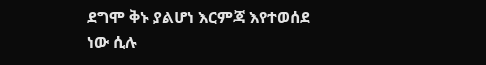ደግሞ ቅኑ ያልሆነ እርምጃ እየተወሰደ ነው ሲሉ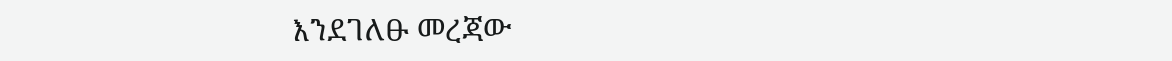እንደገለፁ መረጃው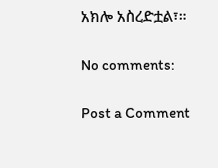አክሎ አስረድቷል፣።

No comments:

Post a Comment